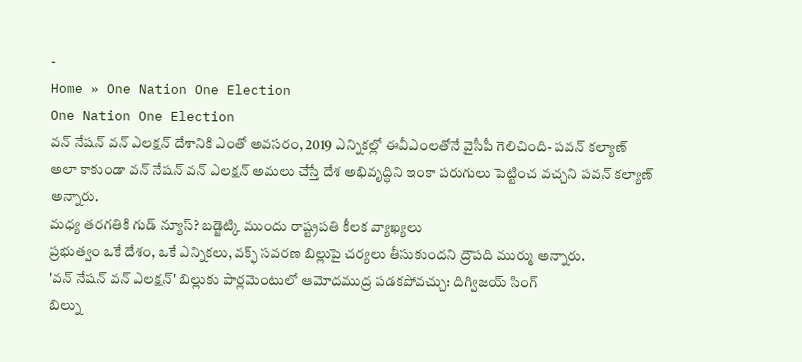-
Home » One Nation One Election
One Nation One Election
వన్ నేషన్ వన్ ఎలక్షన్ దేశానికి ఎంతో అవసరం, 2019 ఎన్నికల్లో ఈవీఎంలతోనే వైసీపీ గెలిచింది- పవన్ కల్యాణ్
అలా కాకుండా వన్ నేషన్ వన్ ఎలక్షన్ అమలు చేస్తే దేశ అభివృద్ధిని ఇంకా పరుగులు పెట్టించ వచ్చని పవన్ కల్యాణ్ అన్నారు.
మధ్య తరగతికి గుడ్ న్యూస్? బడ్జెట్కి ముందు రాష్ట్రపతి కీలక వ్యాఖ్యలు
ప్రభుత్వం ఒకే దేశం, ఒకే ఎన్నికలు, వక్ఫ్ సవరణ బిల్లుపై చర్యలు తీసుకుందని ద్రౌపది ముర్ము అన్నారు.
'వన్ నేషన్ వన్ ఎలక్షన్' బిల్లుకు పార్లమెంటులో ఆమోదముద్ర పడకపోవచ్చు: దిగ్విజయ్ సింగ్
బిల్ను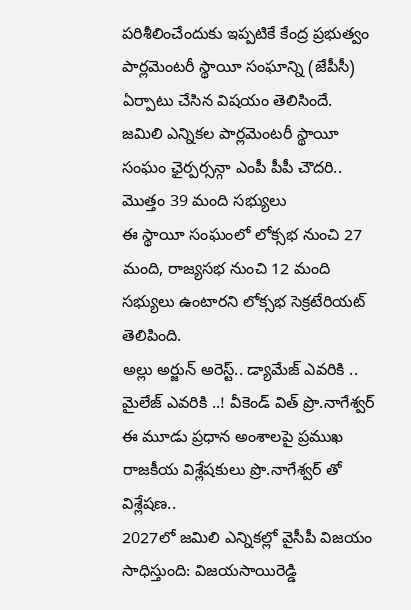పరిశీలించేందుకు ఇప్పటికే కేంద్ర ప్రభుత్వం పార్లమెంటరీ స్థాయీ సంఘాన్ని (జేపీసీ) ఏర్పాటు చేసిన విషయం తెలిసిందే.
జమిలి ఎన్నికల పార్లమెంటరీ స్థాయీ సంఘం ఛైర్పర్సన్గా ఎంపీ పీపీ చౌదరి.. మొత్తం 39 మంది సభ్యులు
ఈ స్థాయీ సంఘంలో లోక్సభ నుంచి 27 మంది, రాజ్యసభ నుంచి 12 మంది సభ్యులు ఉంటారని లోక్సభ సెక్రటేరియట్ తెలిపింది.
అల్లు అర్జున్ అరెస్ట్.. డ్యామేజ్ ఎవరికి .. మైలేజ్ ఎవరికి ..! వీకెండ్ విత్ ప్రొ.నాగేశ్వర్
ఈ మూడు ప్రధాన అంశాలపై ప్రముఖ రాజకీయ విశ్లేషకులు ప్రొ.నాగేశ్వర్ తో విశ్లేషణ..
2027లో జమిలి ఎన్నికల్లో వైసీపీ విజయం సాధిస్తుంది: విజయసాయిరెడ్డి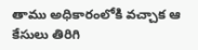తాము అధికారంలోకి వచ్చాక ఆ కేసులు తిరిగి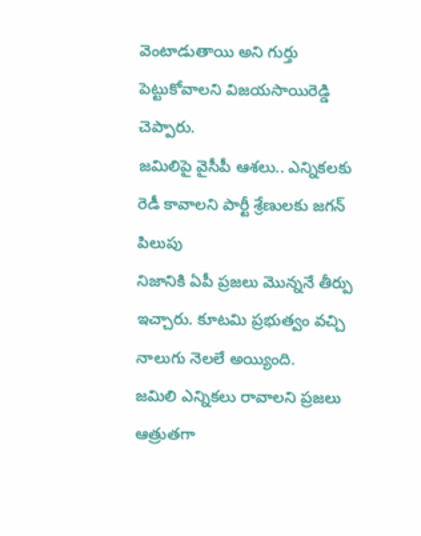వెంటాడుతాయి అని గుర్తు పెట్టుకోవాలని విజయసాయిరెడ్డి చెప్పారు.
జమిలిపై వైసీపీ ఆశలు.. ఎన్నికలకు రెడీ కావాలని పార్టీ శ్రేణులకు జగన్ పిలుపు
నిజానికి ఏపీ ప్రజలు మొన్ననే తీర్పు ఇచ్చారు. కూటమి ప్రభుత్వం వచ్చి నాలుగు నెలలే అయ్యింది.
జమిలి ఎన్నికలు రావాలని ప్రజలు ఆత్రుతగా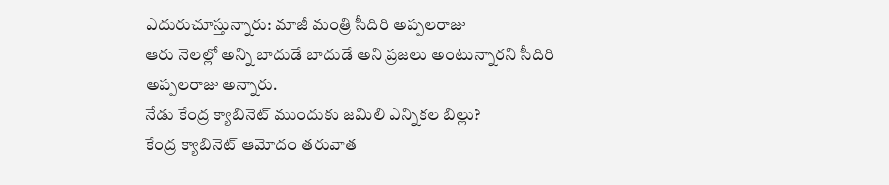ఎదురుచూస్తున్నారు: మాజీ మంత్రి సీదిరి అప్పలరాజు
ఆరు నెలల్లో అన్ని బాదుడే బాదుడే అని ప్రజలు అంటున్నారని సీదిరి అప్పలరాజు అన్నారు.
నేడు కేంద్ర క్యాబినెట్ ముందుకు జమిలి ఎన్నికల బిల్లు?
కేంద్ర క్యాబినెట్ ఆమోదం తరువాత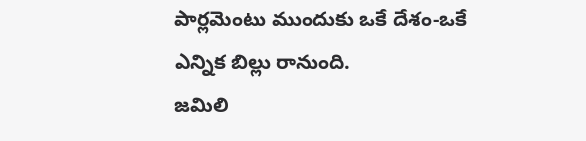పార్లమెంటు ముందుకు ఒకే దేశం-ఒకే ఎన్నిక బిల్లు రానుంది.
జమిలి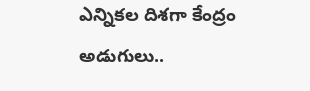ఎన్నికల దిశగా కేంద్రం అడుగులు..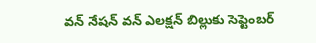వన్ నేషన్ వన్ ఎలక్షన్ బిల్లుకు సెప్టెంబర్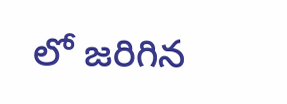లో జరిగిన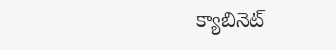క్యాబినెట్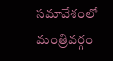సమావేశంలో మంత్రివర్గం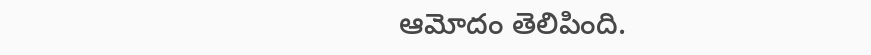ఆమోదం తెలిపింది.